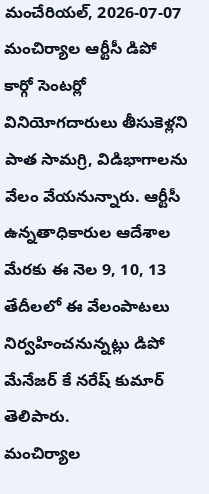మంచేరియల్, 2026-07-07
మంచిర్యాల ఆర్టీసీ డిపో కార్గో సెంటర్లో వినియోగదారులు తీసుకెళ్లని పాత సామగ్రి, విడిభాగాలను వేలం వేయనున్నారు. ఆర్టీసీ ఉన్నతాధికారుల ఆదేశాల మేరకు ఈ నెల 9, 10, 13 తేదీలలో ఈ వేలంపాటలు నిర్వహించనున్నట్లు డిపో మేనేజర్ కే నరేష్ కుమార్ తెలిపారు.
మంచిర్యాల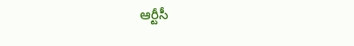ఆర్టీసీ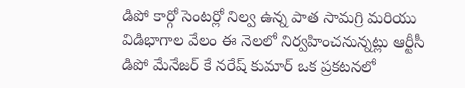డిపో కార్గో సెంటర్లో నిల్వ ఉన్న పాత సామగ్రి మరియు విడిభాగాల వేలం ఈ నెలలో నిర్వహించనున్నట్లు ఆర్టీసీ డిపో మేనేజర్ కే నరేష్ కుమార్ ఒక ప్రకటనలో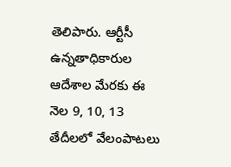తెలిపారు. ఆర్టీసీ ఉన్నతాధికారుల ఆదేశాల మేరకు ఈ నెల 9, 10, 13 తేదీలలో వేలంపాటలు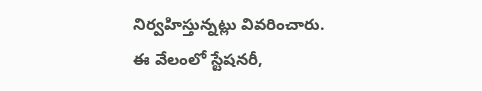నిర్వహిస్తున్నట్లు వివరించారు.
ఈ వేలంలో స్టేషనరీ,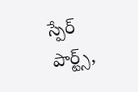స్పేర్ పార్ట్స్,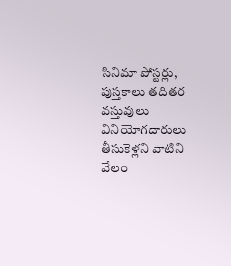సినిమా పోస్టర్లు, పుస్తకాలు తదితర వస్తువులు వినియోగదారులు తీసుకెళ్లని వాటిని వేలం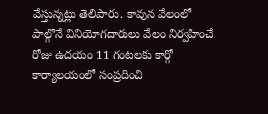వేస్తున్నట్లు తెలిపారు. కావున వేలంలో పాల్గొనే వినియోగదారులు వేలం నిర్వహించే రోజు ఉదయం 11 గంటలకు కార్గో కార్యాలయంలో సంప్రదించి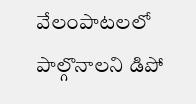వేలంపాటలలో పాల్గొనాలని డిపో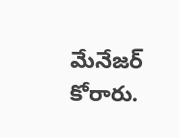మేనేజర్ కోరారు.